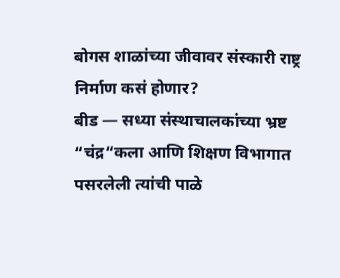बोगस शाळांच्या जीवावर संस्कारी राष्ट्र निर्माण कसं होणार?
बीड — सध्या संस्थाचालकांच्या भ्रष्ट “चंद्र“कला आणि शिक्षण विभागात पसरलेली त्यांची पाळे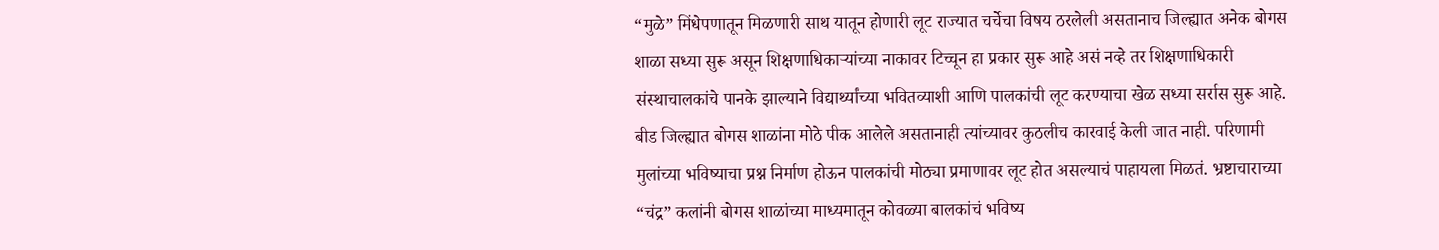“मुळे” मिंधेपणातून मिळणारी साथ यातून होणारी लूट राज्यात चर्चेचा विषय ठरलेली असतानाच जिल्ह्यात अनेक बोगस शाळा सध्या सुरू असून शिक्षणाधिकाऱ्यांच्या नाकावर टिच्चून हा प्रकार सुरू आहे असं नव्हे तर शिक्षणाधिकारी संस्थाचालकांचे पानके झाल्याने विद्यार्थ्यांच्या भवितव्याशी आणि पालकांची लूट करण्याचा खेळ सध्या सर्रास सुरू आहे.
बीड जिल्ह्यात बोगस शाळांना मोठे पीक आलेले असतानाही त्यांच्यावर कुठलीच कारवाई केली जात नाही. परिणामी मुलांच्या भविष्याचा प्रश्न निर्माण होऊन पालकांची मोठ्या प्रमाणावर लूट होत असल्याचं पाहायला मिळतं. भ्रष्टाचाराच्या “चंद्र” कलांनी बोगस शाळांच्या माध्यमातून कोवळ्या बालकांचं भविष्य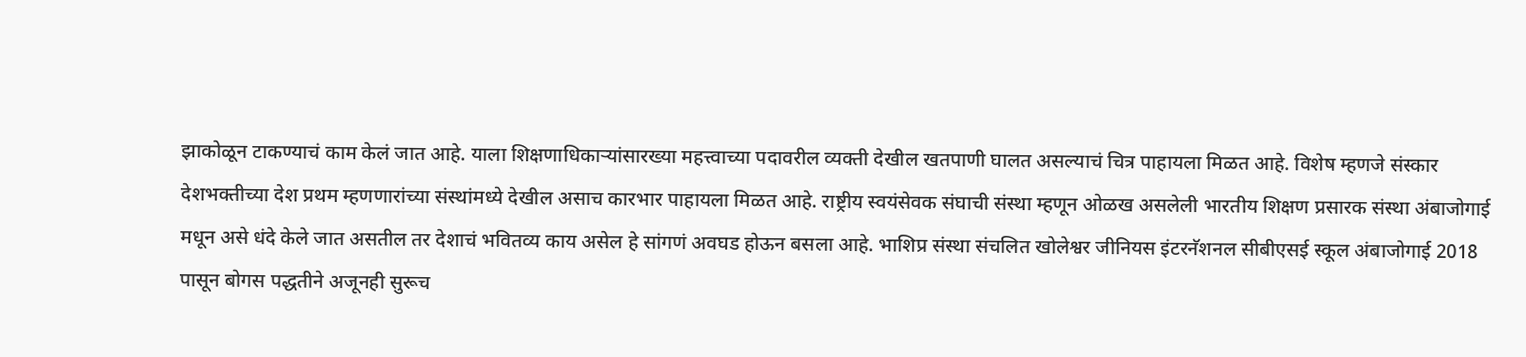झाकोळून टाकण्याचं काम केलं जात आहे. याला शिक्षणाधिकाऱ्यांसारख्या महत्त्वाच्या पदावरील व्यक्ती देखील खतपाणी घालत असल्याचं चित्र पाहायला मिळत आहे. विशेष म्हणजे संस्कार देशभक्तीच्या देश प्रथम म्हणणारांच्या संस्थांमध्ये देखील असाच कारभार पाहायला मिळत आहे. राष्ट्रीय स्वयंसेवक संघाची संस्था म्हणून ओळख असलेली भारतीय शिक्षण प्रसारक संस्था अंबाजोगाई मधून असे धंदे केले जात असतील तर देशाचं भवितव्य काय असेल हे सांगणं अवघड होऊन बसला आहे. भाशिप्र संस्था संचलित खोलेश्वर जीनियस इंटरनॅशनल सीबीएसई स्कूल अंबाजोगाई 2018 पासून बोगस पद्धतीने अजूनही सुरूच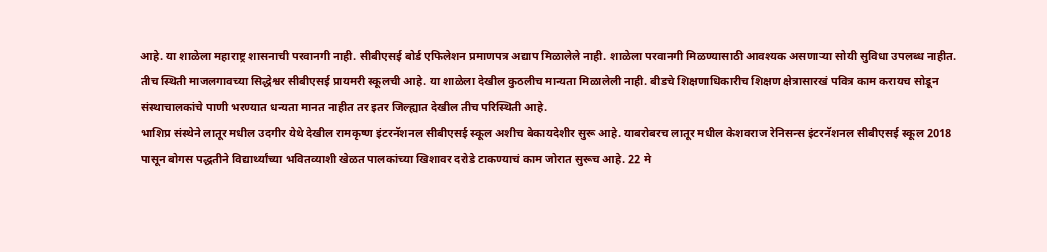आहे. या शाळेला महाराष्ट्र शासनाची परवानगी नाही. सीबीएसई बोर्ड एफिलेशन प्रमाणपत्र अद्याप मिळालेले नाही. शाळेला परवानगी मिळण्यासाठी आवश्यक असणाऱ्या सोयी सुविधा उपलब्ध नाहीत. तीच स्थिती माजलगावच्या सिद्धेश्वर सीबीएसई प्रायमरी स्कूलची आहे. या शाळेला देखील कुठलीच मान्यता मिळालेली नाही. बीडचे शिक्षणाधिकारीच शिक्षण क्षेत्रासारखं पवित्र काम करायच सोडून संस्थाचालकांचे पाणी भरण्यात धन्यता मानत नाहीत तर इतर जिल्ह्यात देखील तीच परिस्थिती आहे.
भाशिप्र संस्थेने लातूर मधील उदगीर येथे देखील रामकृष्ण इंटरनॅशनल सीबीएसई स्कूल अशीच बेकायदेशीर सुरू आहे. याबरोबरच लातूर मधील केशवराज रेनिसन्स इंटरनॅशनल सीबीएसई स्कूल 2018 पासून बोगस पद्धतीने विद्यार्थ्यांच्या भवितव्याशी खेळत पालकांच्या खिशावर दरोडे टाकण्याचं काम जोरात सुरूच आहे. 22 मे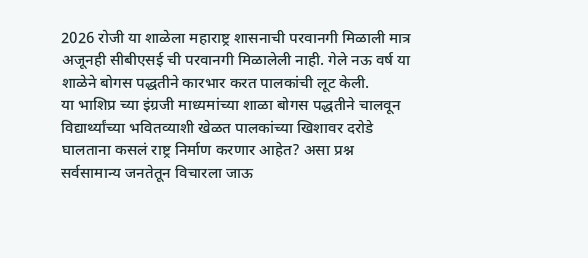2026 रोजी या शाळेला महाराष्ट्र शासनाची परवानगी मिळाली मात्र अजूनही सीबीएसई ची परवानगी मिळालेली नाही. गेले नऊ वर्ष या शाळेने बोगस पद्धतीने कारभार करत पालकांची लूट केली.
या भाशिप्र च्या इंग्रजी माध्यमांच्या शाळा बोगस पद्धतीने चालवून विद्यार्थ्यांच्या भवितव्याशी खेळत पालकांच्या खिशावर दरोडे घालताना कसलं राष्ट्र निर्माण करणार आहेत? असा प्रश्न सर्वसामान्य जनतेतून विचारला जाऊ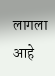लागला आहे